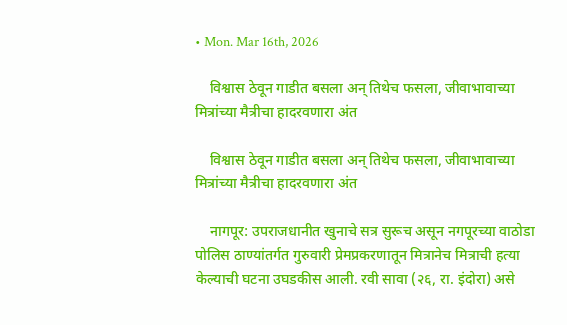• Mon. Mar 16th, 2026

    विश्वास ठेवून गाडीत बसला अन् तिथेच फसला, जीवाभावाच्या मित्रांच्या मैत्रीचा हादरवणारा अंत

    विश्वास ठेवून गाडीत बसला अन् तिथेच फसला, जीवाभावाच्या मित्रांच्या मैत्रीचा हादरवणारा अंत

    नागपूर: उपराजधानीत खुनाचे सत्र सुरूच असून नगपूरच्या वाठोडा पोलिस ठाण्यांतर्गत गुरुवारी प्रेमप्रकरणातून मित्रानेच मित्राची हत्या केल्याची घटना उघडकीस आली. रवी सावा (२६, रा. इंदोरा) असे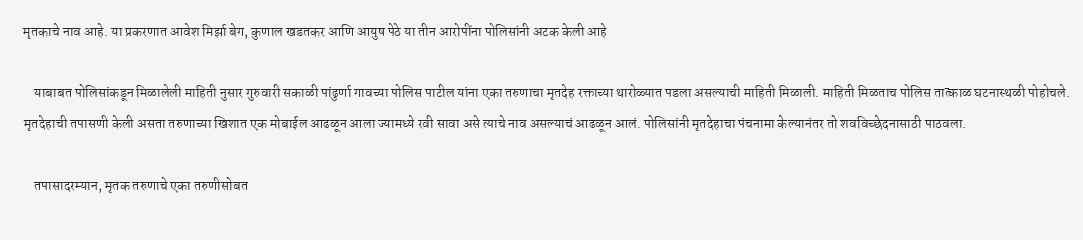मृतकाचे नाव आहे. या प्रकरणात आवेश मिर्झा बेग, कुणाल खडतकर आणि आयुष पेठे या तीन आरोपींना पोलिसांनी अटक केली आहे

    याबाबत पोलिसांकडून मिळालेली माहिती नुसार गुरुवारी सकाळी पांढुर्णा गावच्या पोलिस पाटील यांना एका तरुणाचा मृतदेह रक्ताच्या थारोळ्यात पडला असल्याची माहिती मिळाली. माहिती मिळताच पोलिस तात्काळ घटनास्थळी पोहोचले. मृतदेहाची तपासणी केली असता तरुणाच्या खिशात एक मोबाईल आढळून आला ज्यामध्ये रवी सावा असे त्याचे नाव असल्याचं आढळून आलं. पोलिसांनी मृतदेहाचा पंचनामा केल्यानंतर तो शवविच्छेदनासाठी पाठवला.

    तपासादरम्यान, मृतक तरुणाचे एका तरुणीसोबत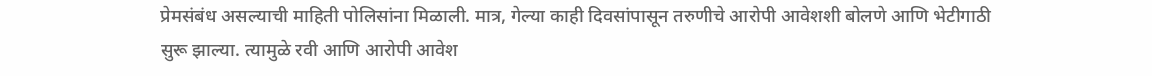प्रेमसंबंध असल्याची माहिती पोलिसांना मिळाली. मात्र, गेल्या काही दिवसांपासून तरुणीचे आरोपी आवेशशी बोलणे आणि भेटीगाठी सुरू झाल्या. त्यामुळे रवी आणि आरोपी आवेश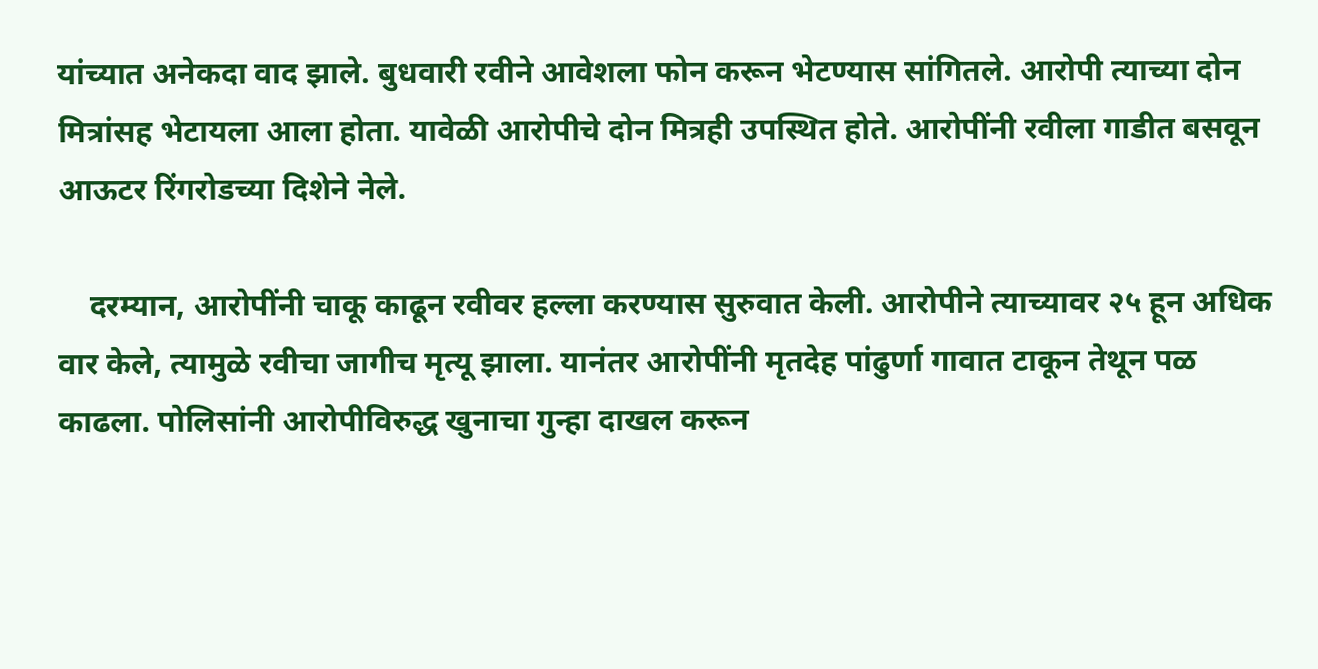यांच्यात अनेकदा वाद झाले. बुधवारी रवीने आवेशला फोन करून भेटण्यास सांगितले. आरोपी त्याच्या दोन मित्रांसह भेटायला आला होता. यावेळी आरोपीचे दोन मित्रही उपस्थित होते. आरोपींनी रवीला गाडीत बसवून आऊटर रिंगरोडच्या दिशेने नेले.

    दरम्यान, आरोपींनी चाकू काढून रवीवर हल्ला करण्यास सुरुवात केली. आरोपीने त्याच्यावर २५ हून अधिक वार केले, त्यामुळे रवीचा जागीच मृत्यू झाला. यानंतर आरोपींनी मृतदेह पांढुर्णा गावात टाकून तेथून पळ काढला. पोलिसांनी आरोपीविरुद्ध खुनाचा गुन्हा दाखल करून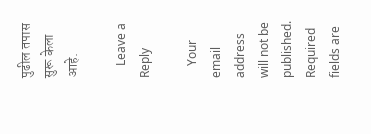पुढील तपास सुरू केला आहे.

    Leave a Reply

    Your email address will not be published. Required fields are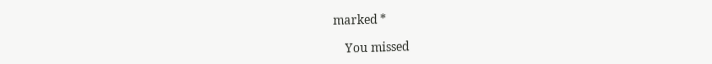marked *

    You missed